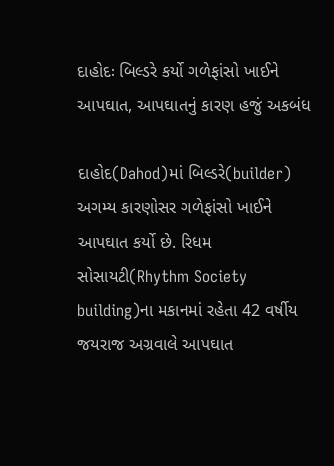દાહોદઃ બિલ્ડરે કર્યો ગળેફાંસો ખાઈને આપઘાત, આપઘાતનું કારણ હજું અકબંધ

દાહોદ(Dahod)માં બિલ્ડરે(builder) અગમ્ય કારણોસર ગળેફાંસો ખાઈને આપઘાત કર્યો છે. રિધમ સોસાયટી(Rhythm Society building)ના મકાનમાં રહેતા 42 વર્ષીય જયરાજ અગ્રવાલે આપઘાત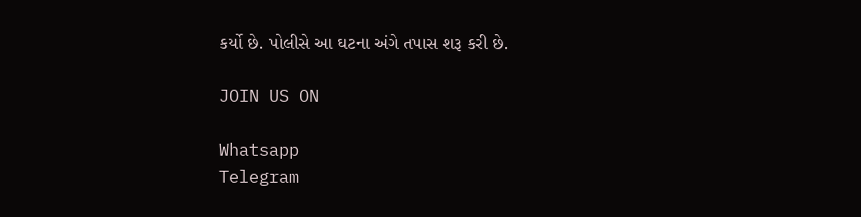કર્યો છે. પોલીસે આ ઘટના અંગે તપાસ શરૂ કરી છે.

JOIN US ON

Whatsapp
Telegram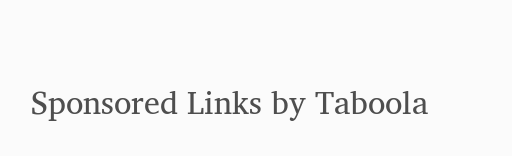Sponsored Links by Taboola